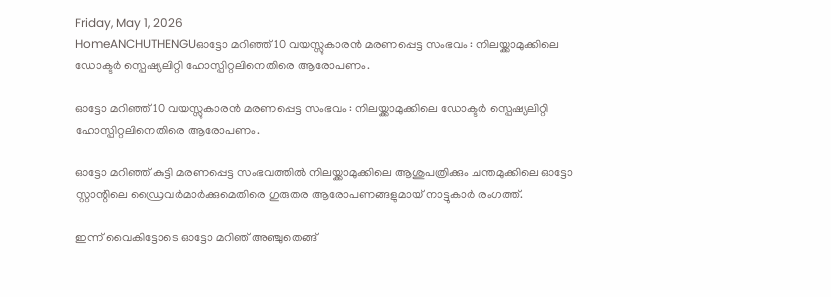Friday, May 1, 2026
HomeANCHUTHENGUഓട്ടോ മറിഞ്ഞ് 10 വയസ്സുകാരൻ മരണപ്പെട്ട സംഭവം : നിലയ്ക്കാമുക്കിലെ ഡോക്ടർ സ്പെഷ്യലിറ്റി ഹോസ്പിറ്റലിനെതിരെ ആരോപണം.

ഓട്ടോ മറിഞ്ഞ് 10 വയസ്സുകാരൻ മരണപ്പെട്ട സംഭവം : നിലയ്ക്കാമുക്കിലെ ഡോക്ടർ സ്പെഷ്യലിറ്റി ഹോസ്പിറ്റലിനെതിരെ ആരോപണം.

ഓട്ടോ മറിഞ്ഞ് കുട്ടി മരണപ്പെട്ട സംഭവത്തിൽ നിലയ്ക്കാമുക്കിലെ ആശുപത്രിക്കും ചന്തമുക്കിലെ ഓട്ടോ സ്റ്റാന്റിലെ ഡ്രൈവർമാർക്കുമെതിരെ ഗുരുതര ആരോപണങ്ങളുമായ് നാട്ടുകാർ രംഗത്ത്.

ഇന്ന് വൈകിട്ടോടെ ഓട്ടോ മറിഞ് അഞ്ചുതെങ്ങ്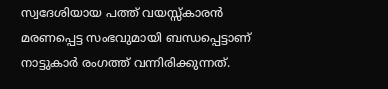സ്വദേശിയായ പത്ത് വയസ്സ്കാരൻ മരണപ്പെട്ട സംഭവുമായി ബന്ധപ്പെട്ടാണ് നാട്ടുകാർ രംഗത്ത് വന്നിരിക്കുന്നത്.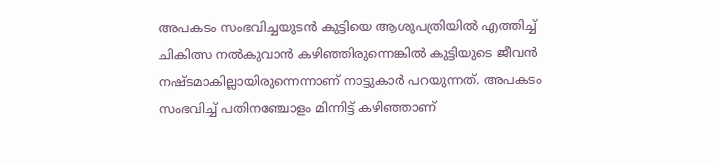അപകടം സംഭവിച്ചയുടൻ കുട്ടിയെ ആശുപത്രിയിൽ എത്തിച്ച് ചികിത്സ നൽകുവാൻ കഴിഞ്ഞിരുന്നെങ്കിൽ കുട്ടിയുടെ ജീവൻ നഷ്ടമാകില്ലായിരുന്നെന്നാണ് നാട്ടുകാർ പറയുന്നത്. അപകടം സംഭവിച്ച് പതിനഞ്ചോളം മിന്നിട്ട് കഴിഞ്ഞാണ്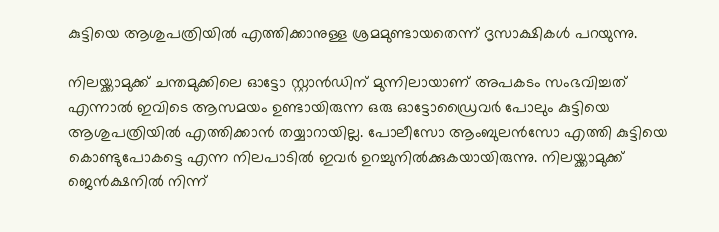കുട്ടിയെ ആശുപത്രിയിൽ എത്തിക്കാനുള്ള ശ്രമമുണ്ടായതെന്ന് ദൃസാക്ഷികൾ പറയുന്നു.

നിലയ്ക്കാമുക്ക് ചന്തമുക്കിലെ ഓട്ടോ സ്റ്റാൻഡിന് മുന്നിലായാണ് അപകടം സംഭവിച്ചത് എന്നാൽ ഇവിടെ ആസമയം ഉണ്ടായിരുന്ന ഒരു ഓട്ടോഡ്രൈവർ പോലും കുട്ടിയെ ആശുപത്രിയിൽ എത്തിക്കാൻ തയ്യാറായില്ല. പോലീസോ ആംബുലൻസോ എത്തി കുട്ടിയെ കൊണ്ടുപോകട്ടെ എന്ന നിലപാടിൽ ഇവർ ഉറച്ചുനിൽക്കുകയായിരുന്നു. നിലയ്ക്കാമുക്ക് ജെൻക്ഷനിൽ നിന്ന്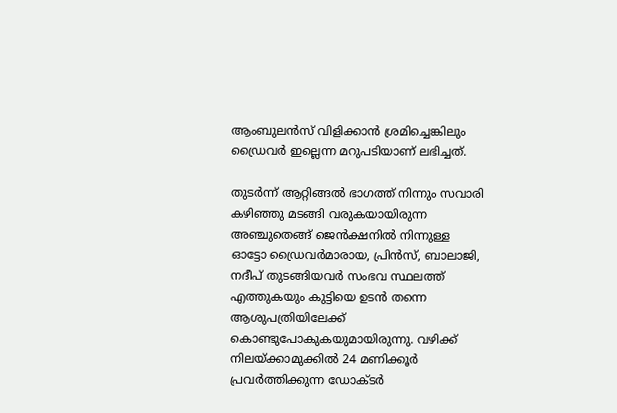ആംബുലൻസ് വിളിക്കാൻ ശ്രമിച്ചെങ്കിലും ഡ്രൈവർ ഇല്ലെന്ന മറുപടിയാണ് ലഭിച്ചത്.

തുടർന്ന് ആറ്റിങ്ങൽ ഭാഗത്ത് നിന്നും സവാരി കഴിഞ്ഞു മടങ്ങി വരുകയായിരുന്ന അഞ്ചുതെങ്ങ് ജെൻക്ഷനിൽ നിന്നുള്ള ഓട്ടോ ഡ്രൈവർമാരായ, പ്രിൻസ്, ബാലാജി, നദീപ് തുടങ്ങിയവർ സംഭവ സ്ഥലത്ത് എത്തുകയും കുട്ടിയെ ഉടൻ തന്നെ ആശുപത്രിയിലേക്ക് കൊണ്ടുപോകുകയുമായിരുന്നു. വഴിക്ക് നിലയ്ക്കാമുക്കിൽ 24 മണിക്കൂർ പ്രവർത്തിക്കുന്ന ഡോക്ടർ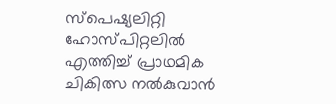സ്പെഷ്യലിറ്റി ഹോസ്പിറ്റലിൽ എത്തിച്ച് പ്രാഥമിക ചികിത്സ നൽകുവാൻ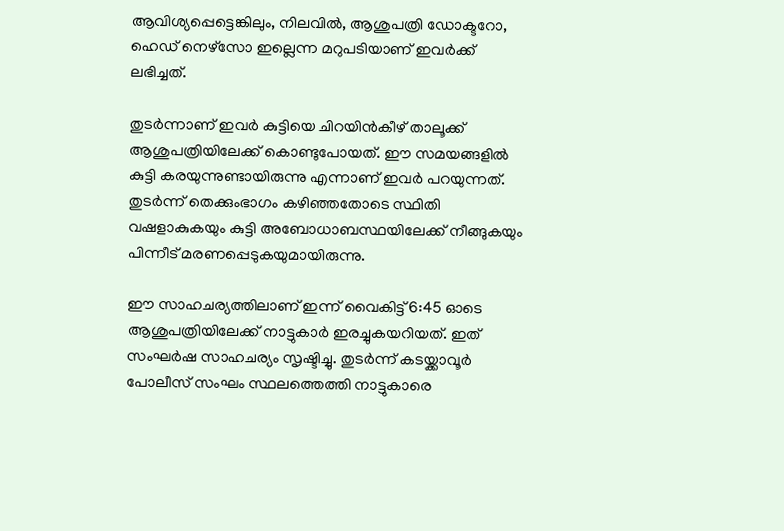ആവിശ്യപ്പെട്ടെങ്കിലും, നിലവിൽ, ആശുപത്രി ഡോക്ടറോ, ഹെഡ് നെഴ്സോ ഇല്ലെന്ന മറുപടിയാണ് ഇവർക്ക് ലഭിച്ചത്.

തുടർന്നാണ് ഇവർ കുട്ടിയെ ചിറയിൻകീഴ് താലൂക്ക് ആശുപത്രിയിലേക്ക് കൊണ്ടുപോയത്. ഈ സമയങ്ങളിൽ കുട്ടി കരയുന്നുണ്ടായിരുന്നു എന്നാണ് ഇവർ പറയുന്നത്. തുടർന്ന് തെക്കുംഭാഗം കഴിഞ്ഞതോടെ സ്ഥിതി വഷളാകുകയും കുട്ടി അബോധാബസ്ഥയിലേക്ക് നീങ്ങുകയും പിന്നീട് മരണപ്പെടുകയുമായിരുന്നു.

ഈ സാഹചര്യത്തിലാണ് ഇന്ന് വൈകിട്ട് 6:45 ഓടെ ആശുപത്രിയിലേക്ക് നാട്ടുകാർ ഇരച്ചുകയറിയത്. ഇത് സംഘർഷ സാഹചര്യം സൃഷ്ടിച്ചു. തുടർന്ന് കടയ്ക്കാവൂർ പോലീസ് സംഘം സ്ഥലത്തെത്തി നാട്ടുകാരെ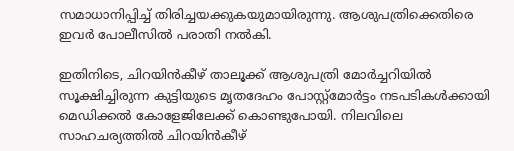സമാധാനിപ്പിച്ച് തിരിച്ചയക്കുകയുമായിരുന്നു. ആശുപത്രിക്കെതിരെ ഇവർ പോലീസിൽ പരാതി നൽകി.

ഇതിനിടെ, ചിറയിൻകീഴ് താലൂക്ക് ആശുപത്രി മോർച്ചറിയിൽ സൂക്ഷിച്ചിരുന്ന കുട്ടിയുടെ മൃതദേഹം പോസ്റ്റ്മോർട്ടം നടപടികൾക്കായി മെഡിക്കൽ കോളേജിലേക്ക് കൊണ്ടുപോയി. നിലവിലെ സാഹചര്യത്തിൽ ചിറയിൻകീഴ്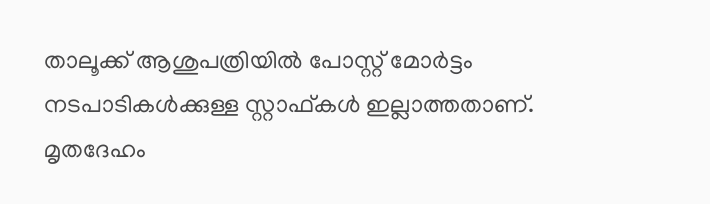താലൂക്ക് ആശുപത്രിയിൽ പോസ്റ്റ്‌ മോർട്ടം നടപാടികൾക്കുള്ള സ്റ്റാഫ്‌കൾ ഇല്ലാത്തതാണ്. മൃതദേഹം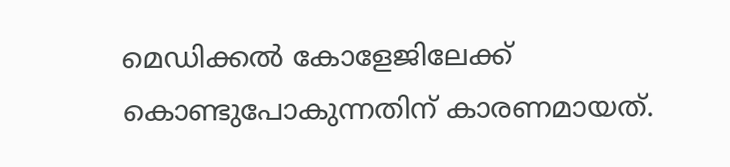മെഡിക്കൽ കോളേജിലേക്ക് കൊണ്ടുപോകുന്നതിന് കാരണമായത്.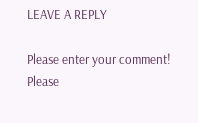LEAVE A REPLY

Please enter your comment!
Please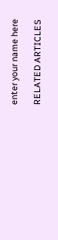enter your name here

RELATED ARTICLES